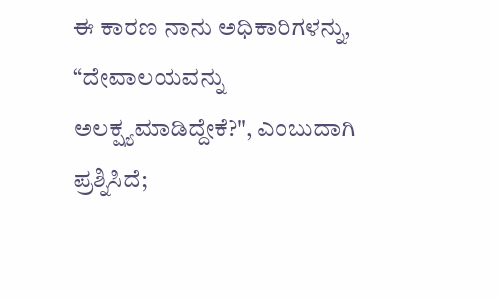ಈ ಕಾರಣ ನಾನು ಅಧಿಕಾರಿಗಳನ್ನು, “ದೇವಾಲಯವನ್ನು ಅಲಕ್ಷ್ಯಮಾಡಿದ್ದೇಕೆ?", ಎಂಬುದಾಗಿ ಪ್ರಶ್ನಿಸಿದೆ;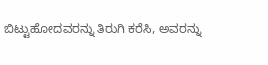ಬಿಟ್ಟುಹೋದವರನ್ನು ತಿರುಗಿ ಕರೆಸಿ, ಅವರನ್ನು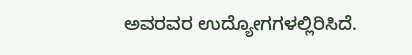ಅವರವರ ಉದ್ಯೋಗಗಳಲ್ಲಿರಿಸಿದೆ.